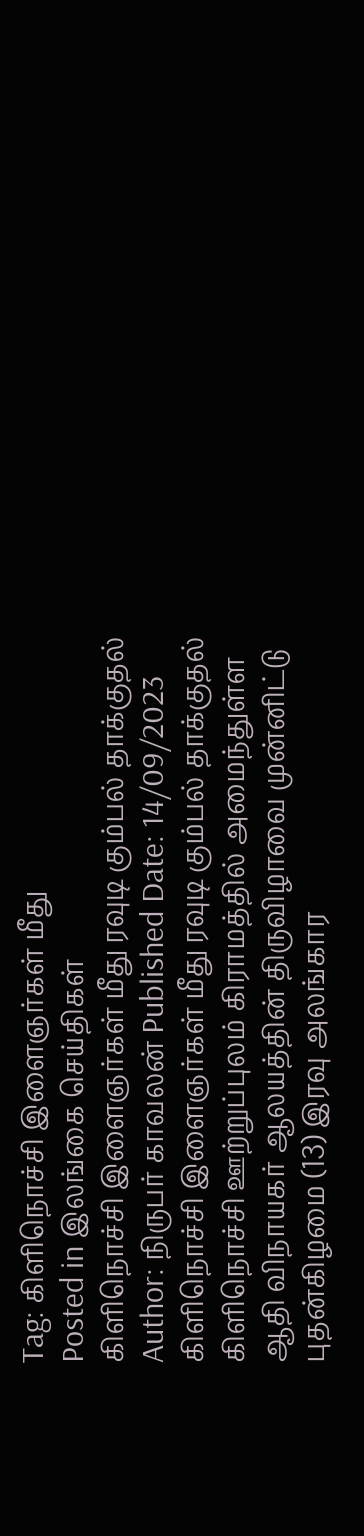Tag: கிளிநொச்சி இளைஞர்கள் மீது
Posted in இலங்கை செய்திகள்
கிளிநொச்சி இளைஞர்கள் மீது ரவுடி கும்பல் தாக்குதல்
Author: நிருபர் காவலன் Published Date: 14/09/2023
கிளிநொச்சி இளைஞர்கள் மீது ரவுடி கும்பல் தாக்குதல்
கிளிநொச்சி ஊற்றுப்புலம் கிராமத்தில் அமைந்துள்ள ஆதி விநாயகர் ஆலயத்தின் திருவிழாவை முன்னிட்டு புதன்கிழமை (13) இரவு அலங்கார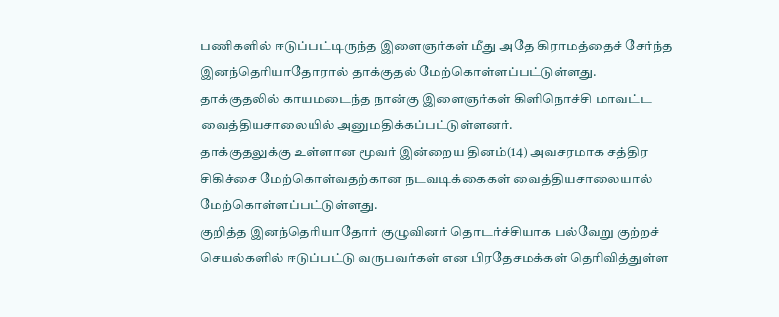பணிகளில் ஈடுப்பட்டிருந்த இளைஞர்கள் மீது அதே கிராமத்தைச் சேர்ந்த இனந்தெரியாதோரால் தாக்குதல் மேற்கொள்ளப்பட்டுள்ளது.
தாக்குதலில் காயமடைந்த நான்கு இளைஞர்கள் கிளிநொச்சி மாவட்ட வைத்தியசாலையில் அனுமதிக்கப்பட்டுள்ளனர்.
தாக்குதலுக்கு உள்ளான மூவர் இன்றைய தினம்(14) அவசரமாக சத்திர சிகிச்சை மேற்கொள்வதற்கான நடவடிக்கைகள் வைத்தியசாலையால் மேற்கொள்ளப்பட்டுள்ளது.
குறித்த இனந்தெரியாதோர் குழுவினர் தொடர்ச்சியாக பல்வேறு குற்றச் செயல்களில் ஈடுப்பட்டு வருபவர்கள் என பிரதேசமக்கள் தெரிவித்துள்ள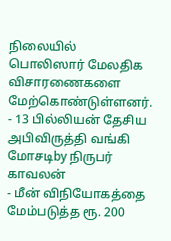நிலையில் பொலிஸார் மேலதிக விசாரணைகளை மேற்கொண்டுள்ளனர்.
- 13 பில்லியன் தேசிய அபிவிருத்தி வங்கி மோசடிby நிருபர் காவலன்
- மீன் விநியோகத்தை மேம்படுத்த ரூ. 200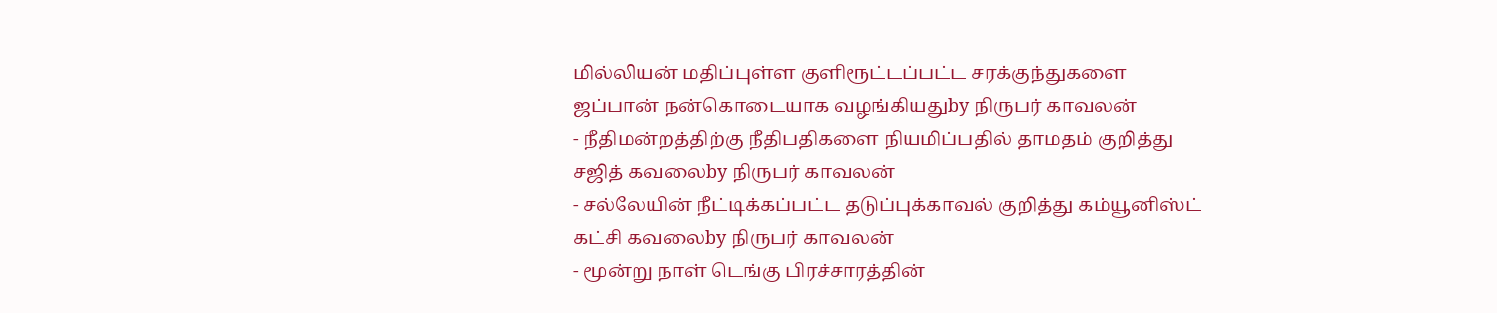மில்லியன் மதிப்புள்ள குளிரூட்டப்பட்ட சரக்குந்துகளை ஜப்பான் நன்கொடையாக வழங்கியதுby நிருபர் காவலன்
- நீதிமன்றத்திற்கு நீதிபதிகளை நியமிப்பதில் தாமதம் குறித்து சஜித் கவலைby நிருபர் காவலன்
- சல்லேயின் நீட்டிக்கப்பட்ட தடுப்புக்காவல் குறித்து கம்யூனிஸ்ட் கட்சி கவலைby நிருபர் காவலன்
- மூன்று நாள் டெங்கு பிரச்சாரத்தின்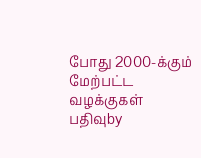போது 2000-க்கும் மேற்பட்ட வழக்குகள் பதிவுby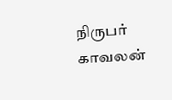நிருபர் காவலன்